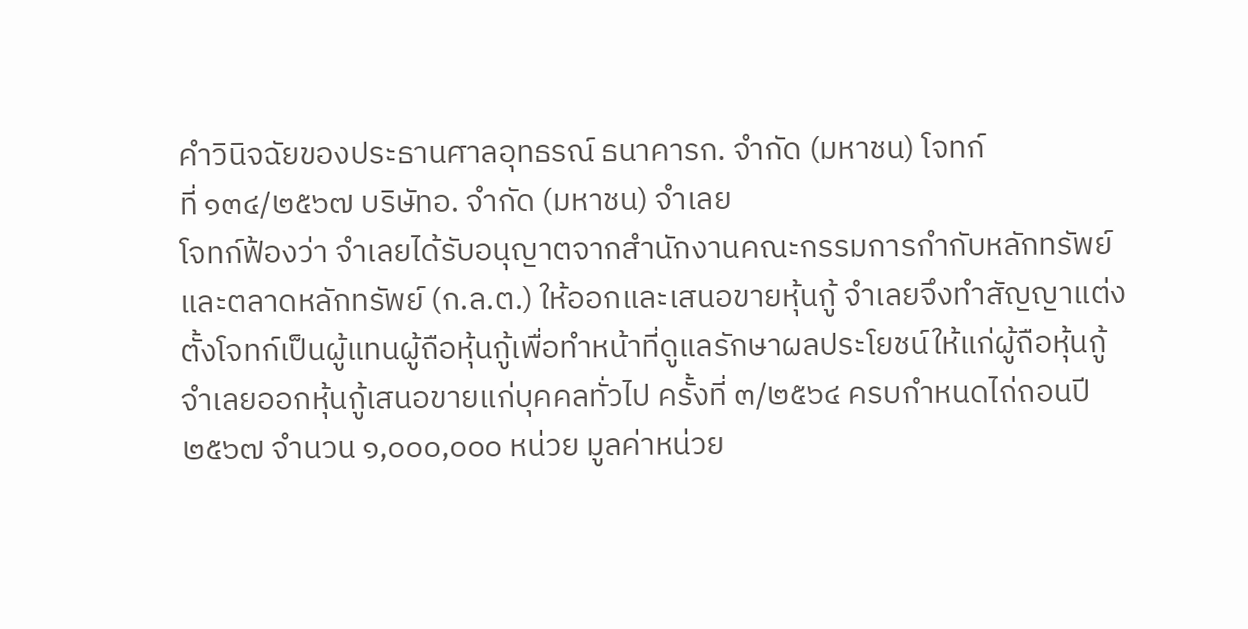คำวินิจฉัยของประธานศาลอุทธรณ์ ธนาคารก. จำกัด (มหาชน) โจทก์
ที่ ๑๓๔/๒๕๖๗ บริษัทอ. จำกัด (มหาชน) จำเลย
โจทก์ฟ้องว่า จำเลยได้รับอนุญาตจากสำนักงานคณะกรรมการกำกับหลักทรัพย์และตลาดหลักทรัพย์ (ก.ล.ต.) ให้ออกและเสนอขายหุ้นกู้ จำเลยจึงทำสัญญาแต่งตั้งโจทก์เป็นผู้แทนผู้ถือหุ้นกู้เพื่อทำหน้าที่ดูแลรักษาผลประโยชน์ให้แก่ผู้ถือหุ้นกู้ จำเลยออกหุ้นกู้เสนอขายแก่บุคคลทั่วไป ครั้งที่ ๓/๒๕๖๔ ครบกำหนดไถ่ถอนปี ๒๕๖๗ จำนวน ๑,๐๐๐,๐๐๐ หน่วย มูลค่าหน่วย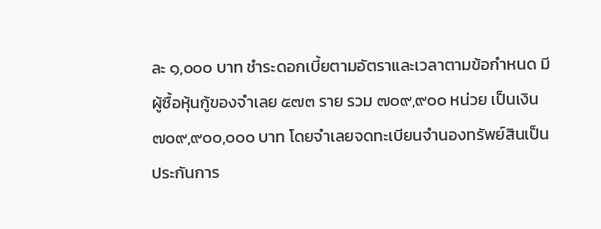ละ ๑,๐๐๐ บาท ชำระดอกเบี้ยตามอัตราและเวลาตามข้อกำหนด มีผู้ซื้อหุ้นกู้ของจำเลย ๕๗๓ ราย รวม ๗๐๙,๙๐๐ หน่วย เป็นเงิน ๗๐๙,๙๐๐,๐๐๐ บาท โดยจำเลยจดทะเบียนจำนองทรัพย์สินเป็นประกันการ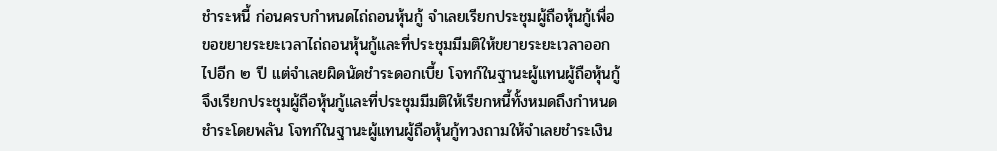ชำระหนี้ ก่อนครบกำหนดไถ่ถอนหุ้นกู้ จำเลยเรียกประชุมผู้ถือหุ้นกู้เพื่อขอขยายระยะเวลาไถ่ถอนหุ้นกู้และที่ประชุมมีมติให้ขยายระยะเวลาออกไปอีก ๒ ปี แต่จำเลยผิดนัดชำระดอกเบี้ย โจทก์ในฐานะผู้แทนผู้ถือหุ้นกู้จึงเรียกประชุมผู้ถือหุ้นกู้และที่ประชุมมีมติให้เรียกหนี้ทั้งหมดถึงกำหนดชำระโดยพลัน โจทก์ในฐานะผู้แทนผู้ถือหุ้นกู้ทวงถามให้จำเลยชำระเงิน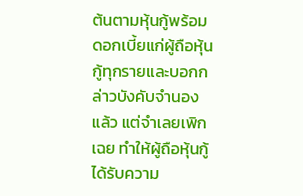ต้นตามหุ้นกู้พร้อมดอกเบี้ยแก่ผู้ถือหุ้นกู้ทุกรายและบอกกล่าวบังคับจำนองแล้ว แต่จำเลยเพิกเฉย ทำให้ผู้ถือหุ้นกู้ได้รับความ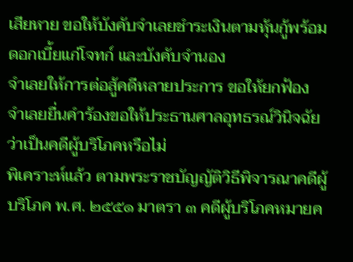เสียหาย ขอให้บังคับจำเลยชำระเงินตามหุ้นกู้พร้อมดอกเบี้ยแก่โจทก์ และบังคับจำนอง
จำเลยให้การต่อสู้คดีหลายประการ ขอให้ยกฟ้อง
จำเลยยื่นคำร้องขอให้ประธานศาลอุทธรณ์วินิจฉัยว่าเป็นคดีผู้บริโภคหรือไม่
พิเคราะห์แล้ว ตามพระราชบัญญัติวิธีพิจารณาคดีผู้บริโภค พ.ศ. ๒๕๕๑ มาตรา ๓ คดีผู้บริโภคหมายค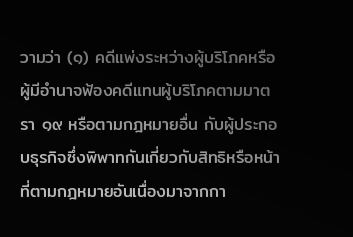วามว่า (๑) คดีแพ่งระหว่างผู้บริโภคหรือผู้มีอำนาจฟ้องคดีแทนผู้บริโภคตามมาตรา ๑๙ หรือตามกฎหมายอื่น กับผู้ประกอบธุรกิจซึ่งพิพาทกันเกี่ยวกับสิทธิหรือหน้าที่ตามกฎหมายอันเนื่องมาจากกา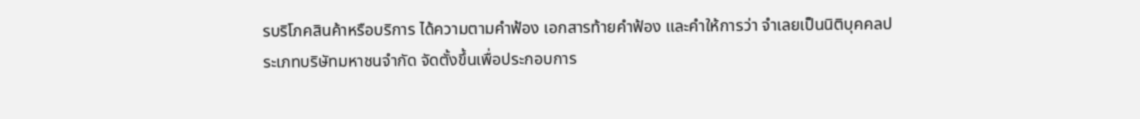รบริโภคสินค้าหรือบริการ ได้ความตามคำฟ้อง เอกสารท้ายคำฟ้อง และคำให้การว่า จำเลยเป็นนิติบุคคลประเภทบริษัทมหาชนจำกัด จัดตั้งขึ้นเพื่อประกอบการ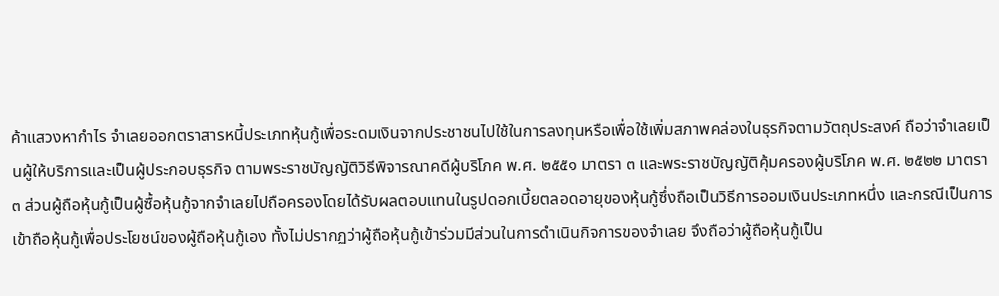ค้าแสวงหากำไร จำเลยออกตราสารหนี้ประเภทหุ้นกู้เพื่อระดมเงินจากประชาชนไปใช้ในการลงทุนหรือเพื่อใช้เพิ่มสภาพคล่องในธุรกิจตามวัตถุประสงค์ ถือว่าจำเลยเป็นผู้ให้บริการและเป็นผู้ประกอบธุรกิจ ตามพระราชบัญญัติวิธีพิจารณาคดีผู้บริโภค พ.ศ. ๒๕๕๑ มาตรา ๓ และพระราชบัญญัติคุ้มครองผู้บริโภค พ.ศ. ๒๕๒๒ มาตรา ๓ ส่วนผู้ถือหุ้นกู้เป็นผู้ซื้อหุ้นกู้จากจำเลยไปถือครองโดยได้รับผลตอบแทนในรูปดอกเบี้ยตลอดอายุของหุ้นกู้ซึ่งถือเป็นวิธีการออมเงินประเภทหนึ่ง และกรณีเป็นการเข้าถือหุ้นกู้เพื่อประโยชน์ของผู้ถือหุ้นกู้เอง ทั้งไม่ปรากฏว่าผู้ถือหุ้นกู้เข้าร่วมมีส่วนในการดำเนินกิจการของจำเลย จึงถือว่าผู้ถือหุ้นกู้เป็น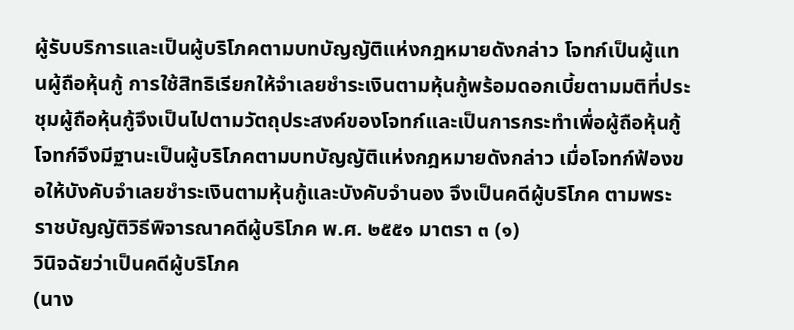ผู้รับบริการและเป็นผู้บริโภคตามบทบัญญัติแห่งกฎหมายดังกล่าว โจทก์เป็นผู้แทนผู้ถือหุ้นกู้ การใช้สิทธิเรียกให้จำเลยชำระเงินตามหุ้นกู้พร้อมดอกเบี้ยตามมติที่ประชุมผู้ถือหุ้นกู้จึงเป็นไปตามวัตถุประสงค์ของโจทก์และเป็นการกระทำเพื่อผู้ถือหุ้นกู้ โจทก์จึงมีฐานะเป็นผู้บริโภคตามบทบัญญัติแห่งกฎหมายดังกล่าว เมื่อโจทก์ฟ้องขอให้บังคับจำเลยชำระเงินตามหุ้นกู้และบังคับจำนอง จึงเป็นคดีผู้บริโภค ตามพระราชบัญญัติวิธีพิจารณาคดีผู้บริโภค พ.ศ. ๒๕๕๑ มาตรา ๓ (๑)
วินิจฉัยว่าเป็นคดีผู้บริโภค
(นาง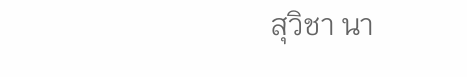สุวิชา นา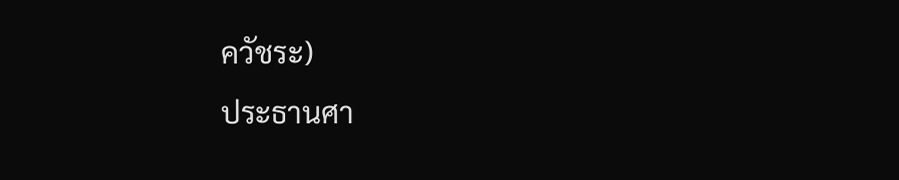ควัชระ)
ประธานศา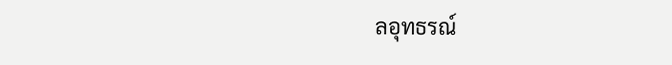ลอุทธรณ์